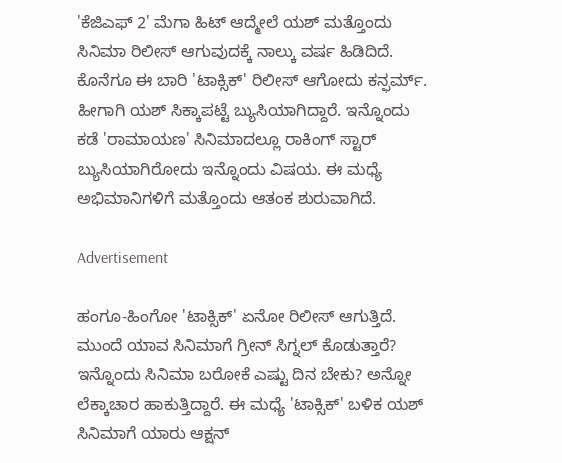'ಕೆಜಿಎಫ್ 2' ಮೆಗಾ ಹಿಟ್‌ ಆದ್ಮೇಲೆ ಯಶ್ ಮತ್ತೊಂದು ಸಿನಿಮಾ ರಿಲೀಸ್ ಆಗುವುದಕ್ಕೆ ನಾಲ್ಕು ವರ್ಷ ಹಿಡಿದಿದೆ. ಕೊನೆಗೂ ಈ ಬಾರಿ 'ಟಾಕ್ಸಿಕ್' ರಿಲೀಸ್ ಆಗೋದು ಕನ್ಫರ್ಮ್. ಹೀಗಾಗಿ ಯಶ್ ಸಿಕ್ಕಾಪಟ್ಟೆ ಬ್ಯುಸಿಯಾಗಿದ್ದಾರೆ. ಇನ್ನೊಂದು ಕಡೆ 'ರಾಮಾಯಣ' ಸಿನಿಮಾದಲ್ಲೂ ರಾಕಿಂಗ್ ಸ್ಟಾರ್ ಬ್ಯುಸಿಯಾಗಿರೋದು ಇನ್ನೊಂದು ವಿಷಯ. ಈ ಮಧ್ಯೆ ಅಭಿಮಾನಿಗಳಿಗೆ ಮತ್ತೊಂದು ಆತಂಕ ಶುರುವಾಗಿದೆ.

Advertisement

ಹಂಗೂ-ಹಿಂಗೋ 'ಟಾಕ್ಸಿಕ್' ಏನೋ ರಿಲೀಸ್ ಆಗುತ್ತಿದೆ. ಮುಂದೆ ಯಾವ ಸಿನಿಮಾಗೆ ಗ್ರೀನ್ ಸಿಗ್ನಲ್ ಕೊಡುತ್ತಾರೆ? ಇನ್ನೊಂದು ಸಿನಿಮಾ ಬರೋಕೆ ಎಷ್ಟು ದಿನ ಬೇಕು? ಅನ್ನೋ ಲೆಕ್ಕಾಚಾರ ಹಾಕುತ್ತಿದ್ದಾರೆ. ಈ ಮಧ್ಯೆ 'ಟಾಕ್ಸಿಕ್‌' ಬಳಿಕ ಯಶ್ ಸಿನಿಮಾಗೆ ಯಾರು ಆಕ್ಷನ್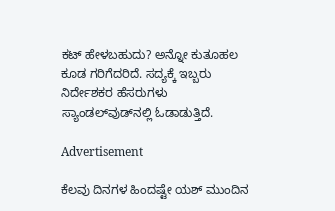ಕಟ್ ಹೇಳಬಹುದು? ಅನ್ನೋ ಕುತೂಹಲ ಕೂಡ ಗರಿಗೆದರಿದೆ. ಸದ್ಯಕ್ಕೆ ಇಬ್ಬರು ನಿರ್ದೇಶಕರ ಹೆಸರುಗಳು ಸ್ಯಾಂಡಲ್‌ವುಡ್‌ನಲ್ಲಿ ಓಡಾಡುತ್ತಿದೆ.

Advertisement

ಕೆಲವು ದಿನಗಳ ಹಿಂದಷ್ಟೇ ಯಶ್‌ ಮುಂದಿನ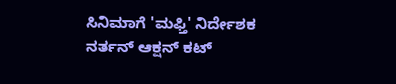ಸಿನಿಮಾಗೆ 'ಮಫ್ತಿ' ನಿರ್ದೇಶಕ ನರ್ತನ್ ಆಕ್ಷನ್ ಕಟ್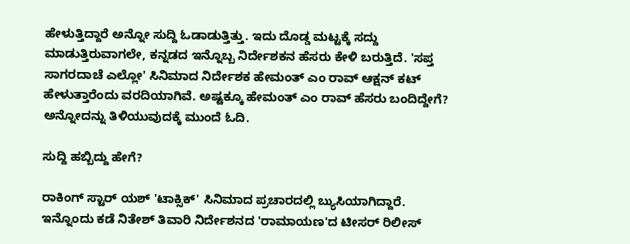ಹೇಳುತ್ತಿದ್ದಾರೆ ಅನ್ನೋ ಸುದ್ದಿ ಓಡಾಡುತ್ತಿತ್ತು. ಇದು ದೊಡ್ಡ ಮಟ್ಟಕ್ಕೆ ಸದ್ದು ಮಾಡುತ್ತಿರುವಾಗಲೇ, ಕನ್ನಡದ ಇನ್ನೊಬ್ಬ ನಿರ್ದೇಶಕನ ಹೆಸರು ಕೇಳಿ ಬರುತ್ತಿದೆ. 'ಸಪ್ತ ಸಾಗರದಾಚೆ ಎಲ್ಲೋ' ಸಿನಿಮಾದ ನಿರ್ದೇಶಕ ಹೇಮಂತ್ ಎಂ ರಾವ್ ಆಕ್ಷನ್ ಕಟ್ ಹೇಳುತ್ತಾರೆಂದು ವರದಿಯಾಗಿವೆ. ಅಷ್ಟಕ್ಕೂ ಹೇಮಂತ್ ಎಂ ರಾವ್ ಹೆಸರು ಬಂದಿದ್ದೇಗೆ? ಅನ್ನೋದನ್ನು ತಿಳಿಯುವುದಕ್ಕೆ ಮುಂದೆ ಓದಿ.

ಸುದ್ದಿ ಹಬ್ಬಿದ್ದು ಹೇಗೆ?

ರಾಕಿಂಗ್ ಸ್ಟಾರ್ ಯಶ್ 'ಟಾಕ್ಸಿಕ್' ಸಿನಿಮಾದ ಪ್ರಚಾರದಲ್ಲಿ ಬ್ಯುಸಿಯಾಗಿದ್ದಾರೆ. ಇನ್ನೊಂದು ಕಡೆ ನಿತೇಶ್ ತಿವಾರಿ ನಿರ್ದೇಶನದ 'ರಾಮಾಯಣ'ದ ಟೀಸರ್ ರಿಲೀಸ್‌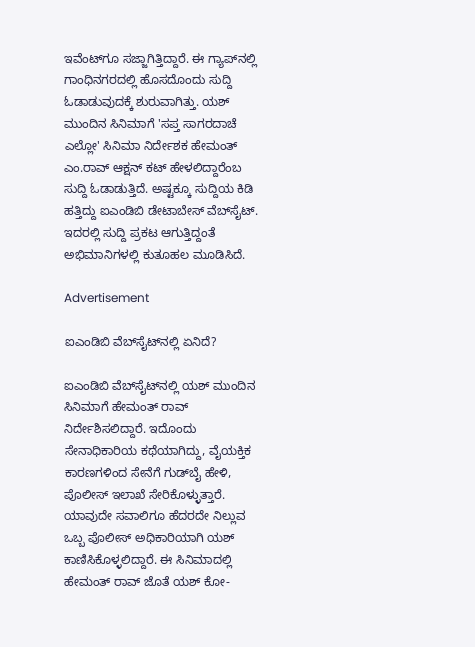ಇವೆಂಟ್‌ಗೂ ಸಜ್ಜಾಗಿತ್ತಿದ್ದಾರೆ. ಈ ಗ್ಯಾಪ್‌ನಲ್ಲಿ ಗಾಂಧಿನಗರದಲ್ಲಿ ಹೊಸದೊಂದು ಸುದ್ದಿ ಓಡಾಡುವುದಕ್ಕೆ ಶುರುವಾಗಿತ್ತು. ಯಶ್ ಮುಂದಿನ ಸಿನಿಮಾಗೆ 'ಸಪ್ತ ಸಾಗರದಾಚೆ ಎಲ್ಲೋ' ಸಿನಿಮಾ ನಿರ್ದೇಶಕ ಹೇಮಂತ್ ಎಂ.ರಾವ್ ಆಕ್ಷನ್ ಕಟ್ ಹೇಳಲಿದ್ದಾರೆಂಬ ಸುದ್ದಿ ಓಡಾಡುತ್ತಿದೆ. ಅಷ್ಟಕ್ಕೂ ಸುದ್ದಿಯ ಕಿಡಿ ಹತ್ತಿದ್ದು ಐಎಂಡಿಬಿ ಡೇಟಾಬೇಸ್ ವೆಬ್‌ಸೈಟ್. ಇದರಲ್ಲಿ ಸುದ್ದಿ ಪ್ರಕಟ ಆಗುತ್ತಿದ್ದಂತೆ ಅಭಿಮಾನಿಗಳಲ್ಲಿ ಕುತೂಹಲ ಮೂಡಿಸಿದೆ.

Advertisement

ಐಎಂಡಿಬಿ ವೆಬ್‌ಸೈಟ್‌ನಲ್ಲಿ ಏನಿದೆ?

ಐಎಂಡಿಬಿ ವೆಬ್‌ಸೈಟ್‌ನಲ್ಲಿ ಯಶ್ ಮುಂದಿನ ಸಿನಿಮಾಗೆ ಹೇಮಂತ್ ರಾವ್ ನಿರ್ದೇಶಿಸಲಿದ್ದಾರೆ. ಇದೊಂದು ಸೇನಾಧಿಕಾರಿಯ ಕಥೆಯಾಗಿದ್ದು, ವೈಯಕ್ತಿಕ ಕಾರಣಗಳಿಂದ ಸೇನೆಗೆ ಗುಡ್‌ಬೈ ಹೇಳಿ, ಪೊಲೀಸ್ ಇಲಾಖೆ ಸೇರಿಕೊಳ್ಳುತ್ತಾರೆ. ಯಾವುದೇ ಸವಾಲಿಗೂ ಹೆದರದೇ ನಿಲ್ಲುವ ಒಬ್ಬ ಪೊಲೀಸ್ ಅಧಿಕಾರಿಯಾಗಿ ಯಶ್ ಕಾಣಿಸಿಕೊಳ್ಳಲಿದ್ದಾರೆ. ಈ ಸಿನಿಮಾದಲ್ಲಿ ಹೇಮಂತ್ ರಾವ್ ಜೊತೆ ಯಶ್ ಕೋ-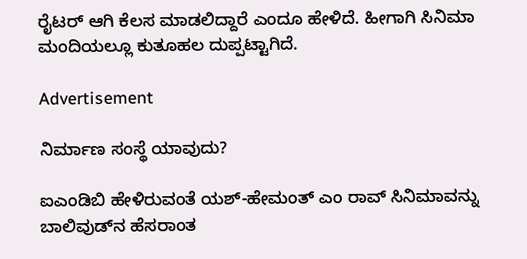ರೈಟರ್ ಆಗಿ ಕೆಲಸ ಮಾಡಲಿದ್ದಾರೆ ಎಂದೂ ಹೇಳಿದೆ. ಹೀಗಾಗಿ ಸಿನಿಮಾ ಮಂದಿಯಲ್ಲೂ ಕುತೂಹಲ ದುಪ್ಪಟ್ಟಾಗಿದೆ.

Advertisement

ನಿರ್ಮಾಣ ಸಂಸ್ಥೆ ಯಾವುದು?

ಐಎಂಡಿಬಿ ಹೇಳಿರುವಂತೆ ಯಶ್-ಹೇಮಂತ್ ಎಂ ರಾವ್ ಸಿನಿಮಾವನ್ನು ಬಾಲಿವುಡ್‌ನ ಹೆಸರಾಂತ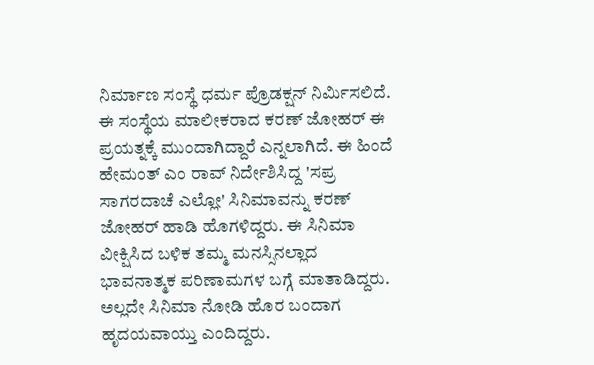ನಿರ್ಮಾಣ ಸಂಸ್ಥೆ ಧರ್ಮ ಪ್ರೊಡಕ್ಷನ್ ನಿರ್ಮಿಸಲಿದೆ. ಈ ಸಂಸ್ಥೆಯ ಮಾಲೀಕರಾದ ಕರಣ್ ಜೋಹರ್ ಈ ಪ್ರಯತ್ನಕ್ಕೆ ಮುಂದಾಗಿದ್ದಾರೆ ಎನ್ನಲಾಗಿದೆ. ಈ ಹಿಂದೆ ಹೇಮಂತ್ ಎಂ ರಾವ್ ನಿರ್ದೇಶಿಸಿದ್ದ 'ಸಪ್ರ ಸಾಗರದಾಚೆ ಎಲ್ಲೋ' ಸಿನಿಮಾವನ್ನು ಕರಣ್ ಜೋಹರ್ ಹಾಡಿ ಹೊಗಳಿದ್ದರು. ಈ ಸಿನಿಮಾ ವೀಕ್ಷಿಸಿದ ಬಳಿಕ ತಮ್ಮ ಮನಸ್ಸಿನಲ್ಲಾದ ಭಾವನಾತ್ಮಕ ಪರಿಣಾಮಗಳ ಬಗ್ಗೆ ಮಾತಾಡಿದ್ದರು. ಅಲ್ಲದೇ ಸಿನಿಮಾ ನೋಡಿ ಹೊರ ಬಂದಾಗ ಹೃದಯವಾಯ್ತು ಎಂದಿದ್ದರು.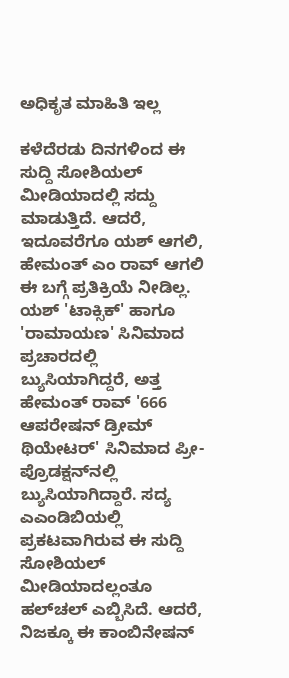ಅಧಿಕೃತ ಮಾಹಿತಿ ಇಲ್ಲ

ಕಳೆದೆರಡು ದಿನಗಳಿಂದ ಈ ಸುದ್ದಿ ಸೋಶಿಯಲ್ ಮೀಡಿಯಾದಲ್ಲಿ ಸದ್ದು ಮಾಡುತ್ತಿದೆ. ಆದರೆ, ಇದೂವರೆಗೂ ಯಶ್ ಆಗಲಿ, ಹೇಮಂತ್ ಎಂ ರಾವ್ ಆಗಲಿ ಈ ಬಗ್ಗೆ ಪ್ರತಿಕ್ರಿಯೆ ನೀಡಿಲ್ಲ. ಯಶ್ 'ಟಾಕ್ಸಿಕ್' ಹಾಗೂ 'ರಾಮಾಯಣ' ಸಿನಿಮಾದ ಪ್ರಚಾರದಲ್ಲಿ ಬ್ಯುಸಿಯಾಗಿದ್ದರೆ, ಅತ್ತ ಹೇಮಂತ್ ರಾವ್ '666 ಆಪರೇಷನ್ ಡ್ರೀಮ್ ಥಿಯೇಟರ್' ಸಿನಿಮಾದ ಪ್ರೀ-ಪ್ರೊಡಕ್ಷನ್‌ನಲ್ಲಿ ಬ್ಯುಸಿಯಾಗಿದ್ದಾರೆ. ಸದ್ಯ ಎಎಂಡಿಬಿಯಲ್ಲಿ ಪ್ರಕಟವಾಗಿರುವ ಈ ಸುದ್ದಿ ಸೋಶಿಯಲ್ ಮೀಡಿಯಾದಲ್ಲಂತೂ ಹಲ್‌ಚಲ್ ಎಬ್ಬಿಸಿದೆ. ಆದರೆ, ನಿಜಕ್ಕೂ ಈ ಕಾಂಬಿನೇಷನ್‌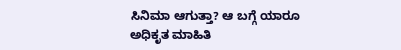ಸಿನಿಮಾ ಆಗುತ್ತಾ? ಆ ಬಗ್ಗೆ ಯಾರೂ ಅಧಿಕೃತ ಮಾಹಿತಿ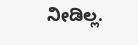ನೀಡಿಲ್ಲ.